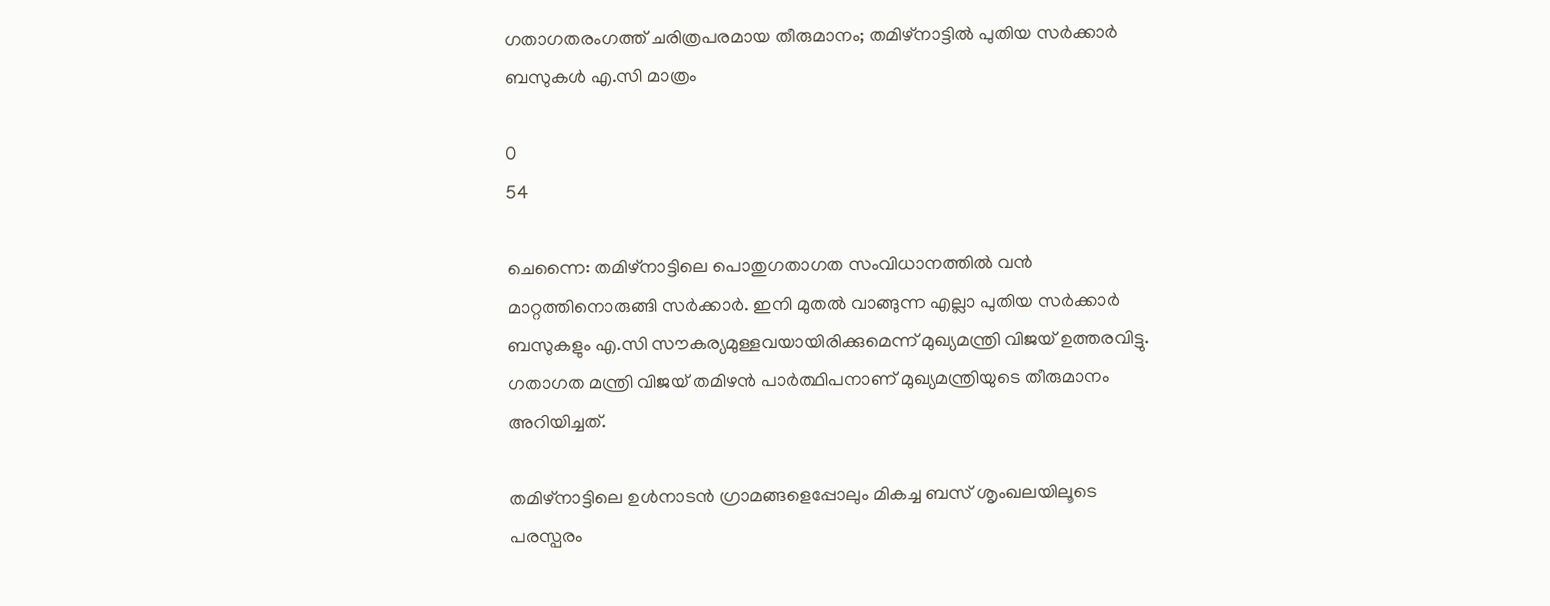ഗതാഗതരംഗത്ത് ചരിത്രപരമായ തീരുമാനം; തമിഴ്‌നാട്ടിൽ പുതിയ സർക്കാർ ബസുകൾ എ.സി മാത്രം

0
54

ചെന്നൈ: തമിഴ്‌നാട്ടിലെ പൊതുഗതാഗത സംവിധാനത്തിൽ വൻ മാറ്റത്തിനൊരുങ്ങി സർക്കാർ. ഇനി മുതൽ വാങ്ങുന്ന എല്ലാ പുതിയ സർക്കാർ ബസുകളും എ.സി സൗകര്യമുള്ളവയായിരിക്കുമെന്ന് മുഖ്യമന്ത്രി വിജയ് ഉത്തരവിട്ടു. ഗതാഗത മന്ത്രി വിജയ് തമിഴൻ പാർത്ഥിപനാണ് മുഖ്യമന്ത്രിയുടെ തീരുമാനം അറിയിച്ചത്.

തമിഴ്‌നാട്ടിലെ ഉൾനാടൻ ഗ്രാമങ്ങളെപ്പോലും മികച്ച ബസ് ശൃംഖലയിലൂടെ പരസ്പരം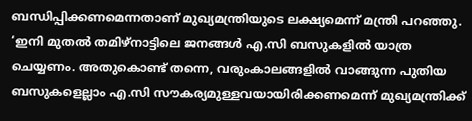ബന്ധിപ്പിക്കണമെന്നതാണ് മുഖ്യമന്ത്രിയുടെ ലക്ഷ്യമെന്ന് മന്ത്രി പറഞ്ഞു. ‘ഇനി മുതൽ തമിഴ്‌നാട്ടിലെ ജനങ്ങൾ എ.സി ബസുകളിൽ യാത്ര ചെയ്യണം. അതുകൊണ്ട് തന്നെ, വരുംകാലങ്ങളിൽ വാങ്ങുന്ന പുതിയ ബസുകളെല്ലാം എ.സി സൗകര്യമുള്ളവയായിരിക്കണമെന്ന് മുഖ്യമന്ത്രിക്ക്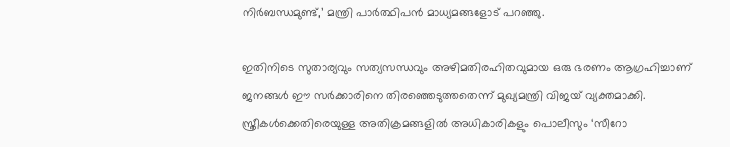നിർബന്ധമുണ്ട്,’ മന്ത്രി പാർത്ഥിപൻ മാധ്യമങ്ങളോട് പറഞ്ഞു.

ഇതിനിടെ സുതാര്യവും സത്യസന്ധവും അഴിമതിരഹിതവുമായ ഒരു ഭരണം ആഗ്രഹിച്ചാണ് ജനങ്ങൾ ഈ സർക്കാരിനെ തിരഞ്ഞെടുത്തതെന്ന് മുഖ്യമന്ത്രി വിജയ് വ്യക്തമാക്കി. സ്ത്രീകൾക്കെതിരെയുള്ള അതിക്രമങ്ങളിൽ അധികാരികളും പൊലീസും ‘സീറോ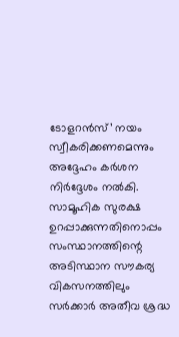ടോളറൻസ്’ നയം സ്വീകരിക്കണമെന്നും അദ്ദേഹം കർശന നിർദ്ദേശം നൽകി. സാമൂഹിക സുരക്ഷ ഉറപ്പാക്കുന്നതിനൊപ്പം സംസ്ഥാനത്തിന്റെ അടിസ്ഥാന സൗകര്യ വികസനത്തിലും സർക്കാർ അതീവ ശ്രദ്ധ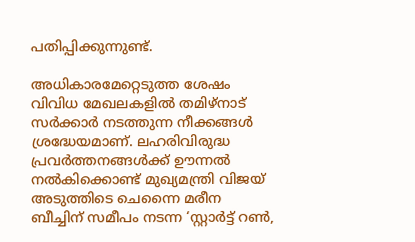പതിപ്പിക്കുന്നുണ്ട്.

അധികാരമേറ്റെടുത്ത ശേഷം വിവിധ മേഖലകളിൽ തമിഴ്‌നാട് സർക്കാർ നടത്തുന്ന നീക്കങ്ങൾ ശ്രദ്ധേയമാണ്. ലഹരിവിരുദ്ധ പ്രവർത്തനങ്ങൾക്ക് ഊന്നൽ നൽകിക്കൊണ്ട് മുഖ്യമന്ത്രി വിജയ് അടുത്തിടെ ചെന്നൈ മരീന ബീച്ചിന് സമീപം നടന്ന ‘സ്റ്റാർട്ട് റൺ,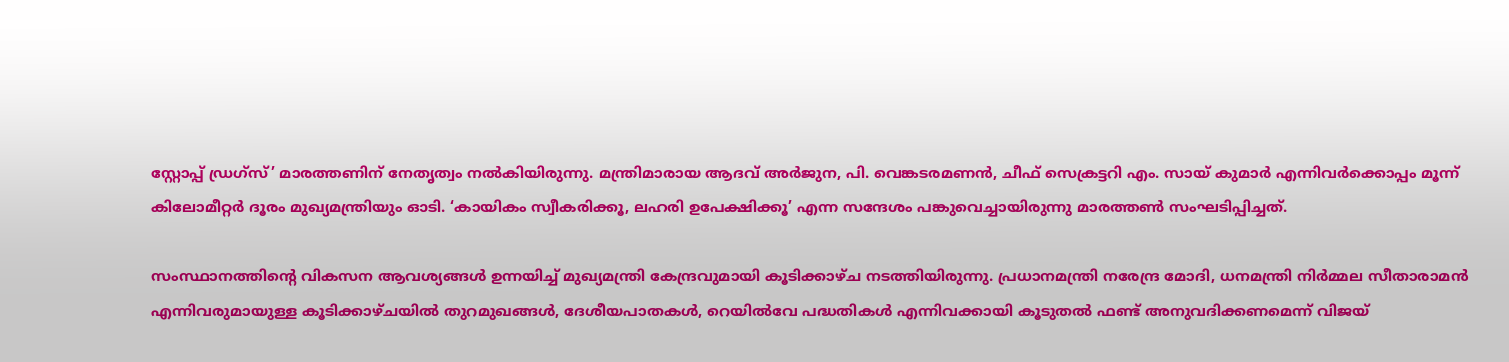സ്റ്റോപ്പ് ഡ്രഗ്‌സ്’ മാരത്തണിന് നേതൃത്വം നൽകിയിരുന്നു. മന്ത്രിമാരായ ആദവ് അർജുന, പി. വെങ്കടരമണൻ, ചീഫ് സെക്രട്ടറി എം. സായ് കുമാർ എന്നിവർക്കൊപ്പം മൂന്ന് കിലോമീറ്റർ ദൂരം മുഖ്യമന്ത്രിയും ഓടി. ‘കായികം സ്വീകരിക്കൂ, ലഹരി ഉപേക്ഷിക്കൂ’ എന്ന സന്ദേശം പങ്കുവെച്ചായിരുന്നു മാരത്തൺ സംഘടിപ്പിച്ചത്.

സംസ്ഥാനത്തിന്റെ വികസന ആവശ്യങ്ങൾ ഉന്നയിച്ച് മുഖ്യമന്ത്രി കേന്ദ്രവുമായി കൂടിക്കാഴ്ച നടത്തിയിരുന്നു. പ്രധാനമന്ത്രി നരേന്ദ്ര മോദി, ധനമന്ത്രി നിർമ്മല സീതാരാമൻ എന്നിവരുമായുള്ള കൂടിക്കാഴ്ചയിൽ തുറമുഖങ്ങൾ, ദേശീയപാതകൾ, റെയിൽവേ പദ്ധതികൾ എന്നിവക്കായി കൂടുതൽ ഫണ്ട് അനുവദിക്കണമെന്ന് വിജയ്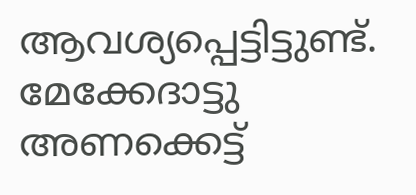ആവശ്യപ്പെട്ടിട്ടുണ്ട്. മേക്കേദാട്ടു അണക്കെട്ട്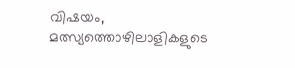വിഷയം, മത്സ്യത്തൊഴിലാളികളുടെ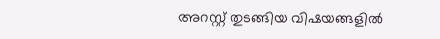അറസ്റ്റ് തുടങ്ങിയ വിഷയങ്ങളിൽ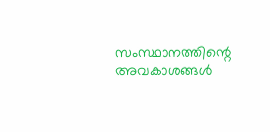സംസ്ഥാനത്തിന്റെ അവകാശങ്ങൾ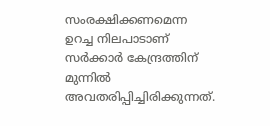സംരക്ഷിക്കണമെന്ന ഉറച്ച നിലപാടാണ് സർക്കാർ കേന്ദ്രത്തിന് മുന്നിൽ അവതരിപ്പിച്ചിരിക്കുന്നത്.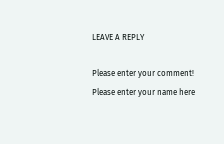LEAVE A REPLY

Please enter your comment!
Please enter your name here